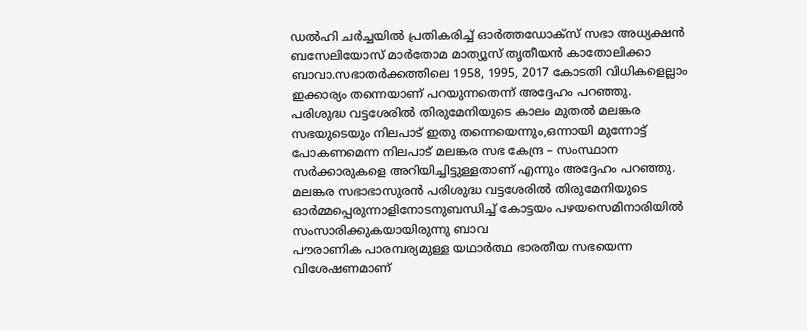ഡൽഹി ചർച്ചയിൽ പ്രതികരിച്ച് ഓർത്തഡോക്സ് സഭാ അധ്യക്ഷൻ ബസേലിയോസ് മാർതോമ മാത്യൂസ് തൃതീയൻ കാതോലിക്കാ ബാവാ.സഭാതർക്കത്തിലെ 1958, 1995, 2017 കോടതി വിധികളെല്ലാം ഇക്കാര്യം തന്നെയാണ് പറയുന്നതെന്ന് അദ്ദേഹം പറഞ്ഞു.
പരിശുദ്ധ വട്ടശേരിൽ തിരുമേനിയുടെ കാലം മുതൽ മലങ്കര സഭയുടെയും നിലപാട് ഇതു തന്നെയെന്നും,ഒന്നായി മുന്നോട്ട് പോകണമെന്ന നിലപാട് മലങ്കര സഭ കേന്ദ്ര – സംസ്ഥാന സർക്കാരുകളെ അറിയിച്ചിട്ടുള്ളതാണ് എന്നും അദ്ദേഹം പറഞ്ഞു.
മലങ്കര സഭാഭാസുരൻ പരിശുദ്ധ വട്ടശേരിൽ തിരുമേനിയുടെ ഓർമ്മപ്പെരുന്നാളിനോടനുബന്ധിച്ച് കോട്ടയം പഴയസെമിനാരിയിൽ സംസാരിക്കുകയായിരുന്നു ബാവ
പൗരാണിക പാരമ്പര്യമുള്ള യഥാർത്ഥ ഭാരതീയ സഭയെന്ന വിശേഷണമാണ്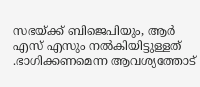സഭയ്ക്ക് ബിജെപിയും, ആർ എസ് എസും നൽകിയിട്ടുള്ളത് .ഭാഗിക്കണമെന്ന ആവശ്യത്തോട്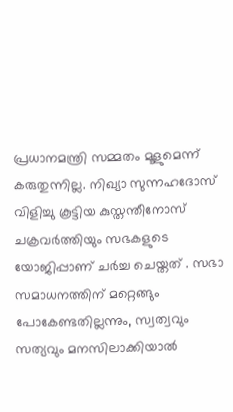പ്രധാനമന്ത്രി സമ്മതം മൂളുമെന്ന് കരുതുന്നില്ല. നിഖ്യാ സുന്നഹദോസ് വിളിച്ചു കൂട്ടിയ കുസ്തന്തീനോസ് ചക്രവർത്തിയും സഭകളുടെ യോജിപ്പാണ് ചർച്ച ചെയ്തത് . സഭാ സമാധനത്തിന് മറ്റെങ്ങും പോകേണ്ടതില്ലന്നും, സ്വത്വവും സത്യവും മനസിലാക്കിയാൽ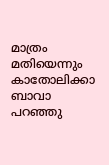മാത്രം മതിയെന്നും കാതോലിക്കാ ബാവാ പറഞ്ഞു